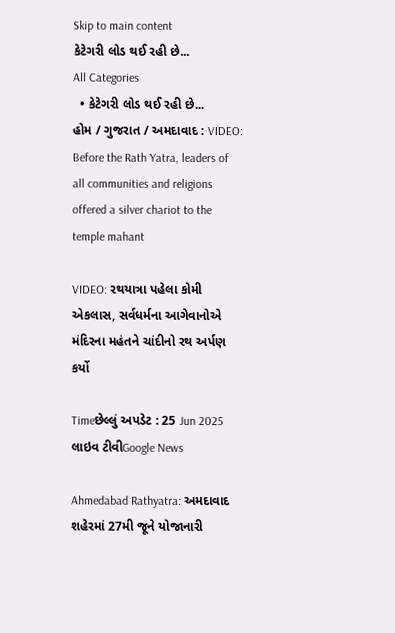Skip to main content
કેટેગરી લોડ થઈ રહી છે...
All Categories
  • કેટેગરી લોડ થઈ રહી છે...
હોમ / ગુજરાત / અમદાવાદ : VIDEO: Before the Rath Yatra, leaders of all communities and religions offered a silver chariot to the temple mahant

VIDEO: રથયાત્રા પહેલા કોમી એકલાસ, સર્વધર્મના આગેવાનોએ મંદિરના મહંતને ચાંદીનો રથ અર્પણ કર્યો

Timeછેલ્લું અપડેટ : 25 Jun 2025
લાઇવ ટીવીGoogle News

Ahmedabad Rathyatra: અમદાવાદ શહેરમાં 27મી જૂને યોજાનારી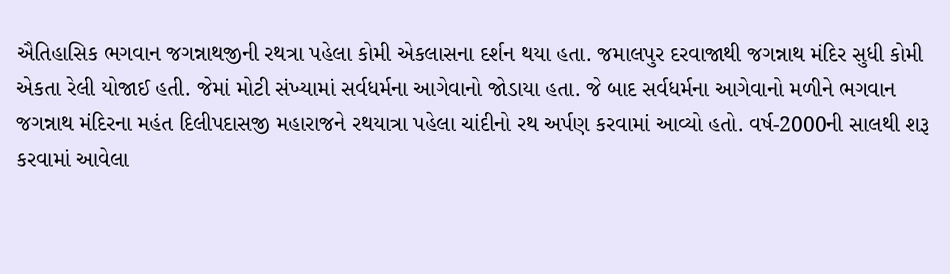ઐતિહાસિક ભગવાન જગન્નાથજીની રથત્રા પહેલા કોમી એકલાસના દર્શન થયા હતા. જમાલપુર દરવાજાથી જગન્નાથ મંદિર સુધી કોમી એકતા રેલી યોજાઈ હતી. જેમાં મોટી સંખ્યામાં સર્વધર્મના આગેવાનો જોડાયા હતા. જે બાદ સર્વધર્મના આગેવાનો મળીને ભગવાન જગન્નાથ મંદિરના મહંત દિલીપદાસજી મહારાજને રથયાત્રા પહેલા ચાંદીનો રથ અર્પણ કરવામાં આવ્યો હતો. વર્ષ-2000ની સાલથી શરૂ કરવામાં આવેલા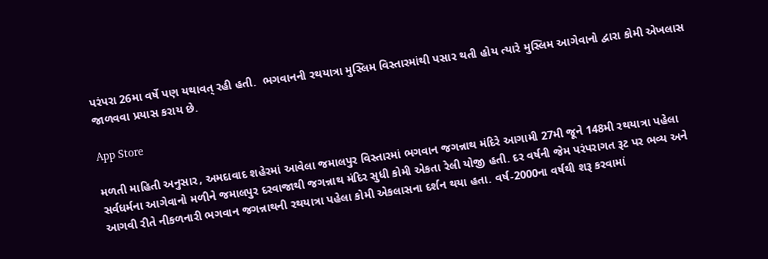પરંપરા 26મા વર્ષે પણ યથાવત્ રહી હતી.  ભગવાનની રથયાત્રા મુસ્લિમ વિસ્તારમાંથી પસાર થતી હોય ત્યારે મુસ્લિમ આગેવાનો દ્વારા કોમી એખલાસ જાળવવા પ્રયાસ કરાય છે.

App Store

મળતી માહિતી અનુસાર, અમદાવાદ શહેરમાં આવેલા જમાલપુર વિસ્તારમાં ભગવાન જગન્નાથ મંદિરે આગામી 27મી જૂને 148મી રથયાત્રા પહેલા સર્વધર્મના આગેવાનો મળીને જમાલપુર દરવાજાથી જગન્નાથ મંદિર સુધી કોમી એકતા રેલી યોજી હતી. દર વર્ષની જેમ પરંપરાગત રૂટ પર ભવ્ય અને આગવી રીતે નીકળનારી ભગવાન જગન્નાથની રથયાત્રા પહેલા કોમી એકલાસના દર્શન થયા હતા. વર્ષ-2000ના વર્ષથી શરૂ કરવામાં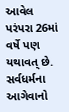આવેલ પરંપરા 26માં વર્ષે પણ યથાવત્ છે. સર્વધર્મના આગેવાનો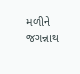મળીને જગન્નાથ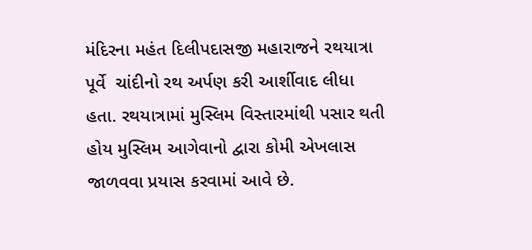મંદિરના મહંત દિલીપદાસજી મહારાજને રથયાત્રા પૂર્વે  ચાંદીનો રથ અર્પણ કરી આર્શીવાદ લીધા હતા. રથયાત્રામાં મુસ્લિમ વિસ્તારમાંથી પસાર થતી હોય મુસ્લિમ આગેવાનો દ્વારા કોમી એખલાસ જાળવવા પ્રયાસ કરવામાં આવે છે.